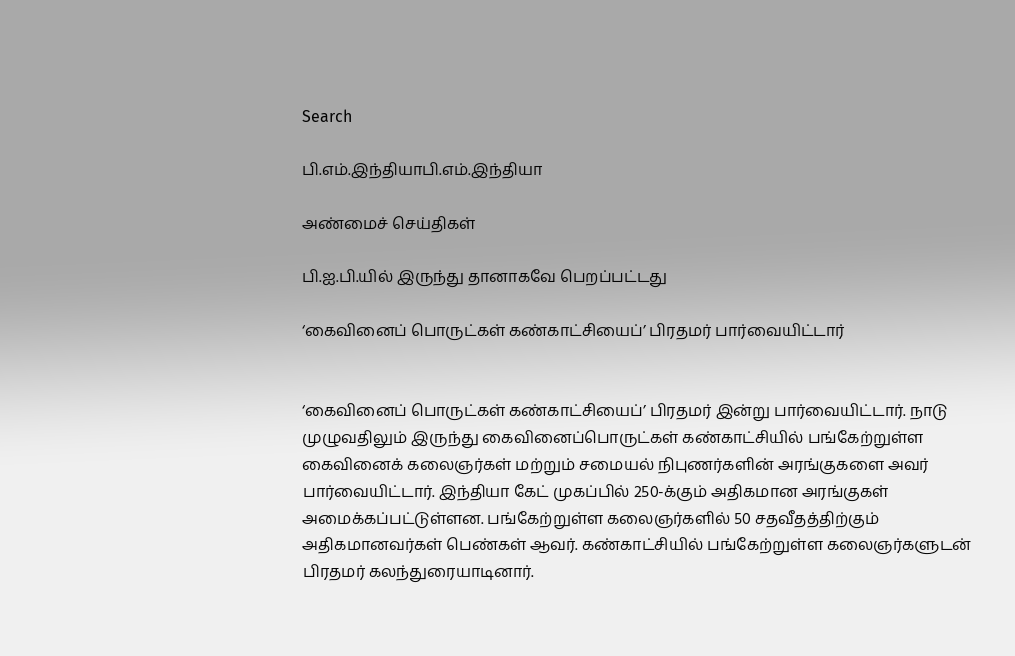Search

பி.எம்.இந்தியாபி.எம்.இந்தியா

அண்மைச் செய்திகள்

பி.ஐ.பி.யில் இருந்து தானாகவே பெறப்பட்டது

‘கைவினைப் பொருட்கள் கண்காட்சியைப்’ பிரதமர் பார்வையிட்டார்


‘கைவினைப் பொருட்கள் கண்காட்சியைப்’ பிரதமர் இன்று பார்வையிட்டார். நாடு முழுவதிலும் இருந்து கைவினைப்பொருட்கள் கண்காட்சியில் பங்கேற்றுள்ள கைவினைக் கலைஞர்கள் மற்றும் சமையல் நிபுணர்களின் அரங்குகளை அவர் பார்வையிட்டார். இந்தியா கேட் முகப்பில் 250-க்கும் அதிகமான அரங்குகள் அமைக்கப்பட்டுள்ளன. பங்கேற்றுள்ள கலைஞர்களில் 50 சதவீதத்திற்கும் அதிகமானவர்கள் பெண்கள் ஆவர். கண்காட்சியில் பங்கேற்றுள்ள கலைஞர்களுடன் பிரதமர் கலந்துரையாடினார்.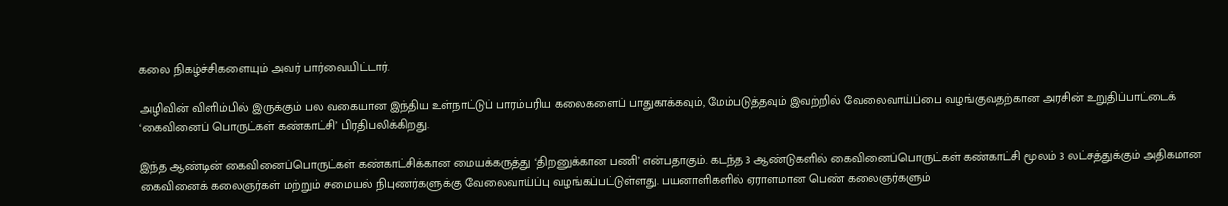கலை நிகழ்ச்சிகளையும் அவர் பார்வையிட்டார்.

அழிவின் விளிம்பில் இருக்கும் பல வகையான இந்திய உள்நாட்டுப் பாரம்பரிய கலைகளைப் பாதுகாக்கவும், மேம்படுத்தவும் இவற்றில் வேலைவாய்ப்பை வழங்குவதற்கான அரசின் உறுதிப்பாட்டைக் ‘கைவினைப் பொருட்கள் கண்காட்சி’ பிரதிபலிக்கிறது.

இந்த ஆண்டின் கைவினைப்பொருட்கள் கண்காட்சிக்கான மையக்கருத்து ‘திறனுக்கான பணி’ என்பதாகும். கடந்த 3 ஆண்டுகளில் கைவினைப்பொருட்கள் கண்காட்சி மூலம் 3 லட்சத்துக்கும் அதிகமான கைவினைக் கலைஞர்கள் மற்றும் சமையல் நிபுணர்களுக்கு வேலைவாய்ப்பு வழங்கப்பட்டுள்ளது. பயனாளிகளில் ஏராளமான பெண் கலைஞர்களும்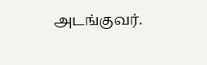அடங்குவர்.